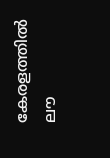കേരളത്തില്‍ ലൗ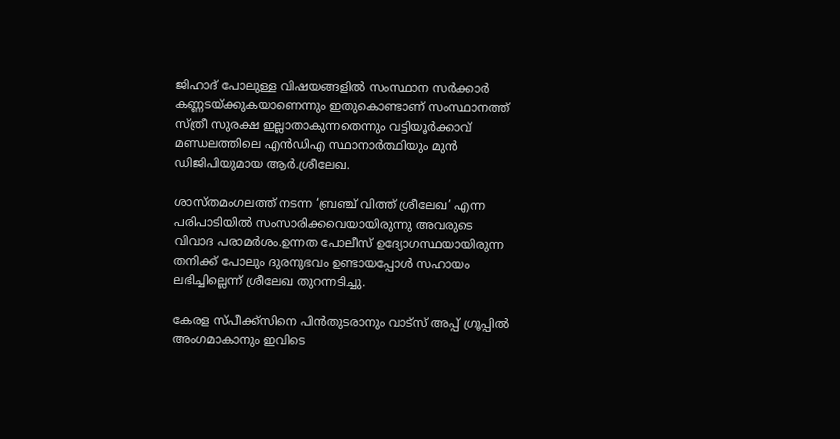ജിഹാദ് പോലുള്ള വിഷയങ്ങളില്‍ സംസ്ഥാന സർക്കാർ കണ്ണടയ്ക്കുകയാണെന്നും ഇതുകൊണ്ടാണ് സംസ്ഥാനത്ത് സ്ത്രീ സുരക്ഷ ഇല്ലാതാകുന്നതെന്നും വട്ടിയൂർക്കാവ് മണ്ഡലത്തിലെ എൻഡിഎ സ്ഥാനാർത്ഥിയും മുൻ ഡിജിപിയുമായ ആർ.ശ്രീലേഖ.

ശാസ്തമംഗലത്ത് നടന്ന ‘ബ്രഞ്ച് വിത്ത് ശ്രീലേഖ’ എന്ന പരിപാടിയില്‍ സംസാരിക്കവെയായിരുന്നു അവരുടെ വിവാദ പരാമർശം.ഉന്നത പോലീസ് ഉദ്യോഗസ്ഥയായിരുന്ന തനിക്ക് പോലും ദുരനുഭവം ഉണ്ടായപ്പോള്‍ സഹായം ലഭിച്ചില്ലെന്ന് ശ്രീലേഖ തുറന്നടിച്ചു.

കേരള സ്പീക്ക്സിനെ പിൻതുടരാനും വാട്സ് അപ്പ് ഗ്രൂപ്പിൽ അംഗമാകാനും ഇവിടെ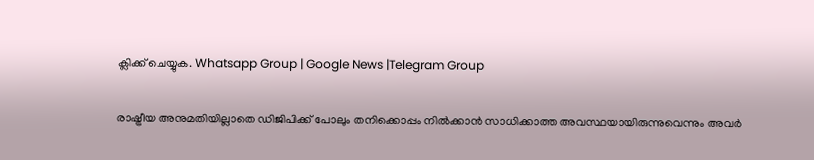ക്ലിക്ക് ചെയ്യുക. Whatsapp Group | Google News |Telegram Group

രാഷ്ട്രീയ അനുമതിയില്ലാതെ ഡിജിപിക്ക് പോലും തനിക്കൊപ്പം നില്‍ക്കാൻ സാധിക്കാത്ത അവസ്ഥയായിരുന്നുവെന്നും അവർ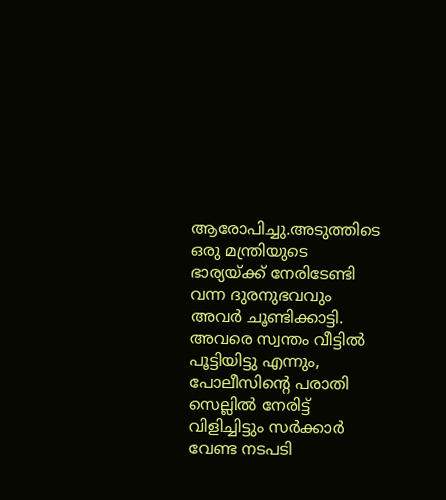ആരോപിച്ചു.അടുത്തിടെ ഒരു മന്ത്രിയുടെ ഭാര്യയ്ക്ക് നേരിടേണ്ടി വന്ന ദുരനുഭവവും അവർ ചൂണ്ടിക്കാട്ടി. അവരെ സ്വന്തം വീട്ടില്‍ പൂട്ടിയിട്ടു എന്നും, പോലീസിന്റെ പരാതി സെല്ലില്‍ നേരിട്ട് വിളിച്ചിട്ടും സർക്കാർ വേണ്ട നടപടി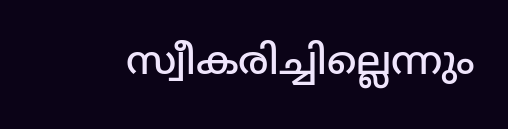സ്വീകരിച്ചില്ലെന്നും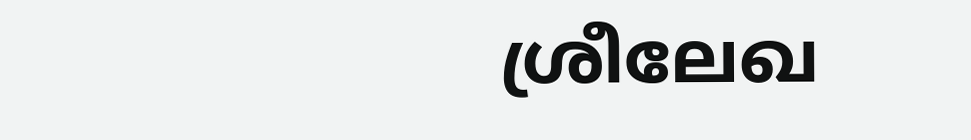ശ്രീലേഖ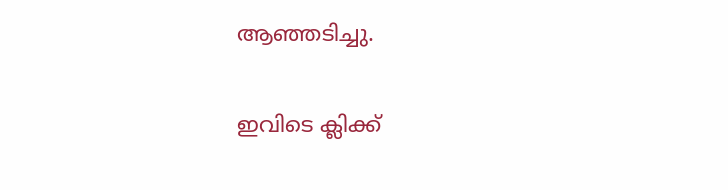ആഞ്ഞടിച്ചു.

ഇവിടെ ക്ലിക്ക്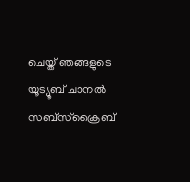ചെയ്ത് ഞങ്ങളുടെ യൂട്യൂബ് ചാനൽ സബ്സ്ക്രൈബ്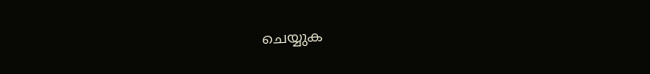ചെയ്യുക